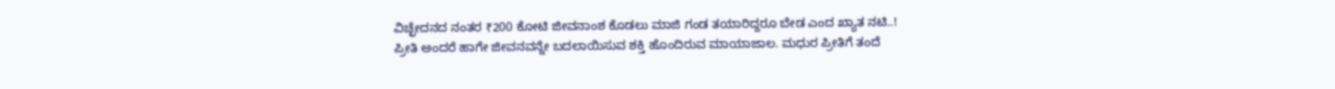ವಿಚ್ಛೇದನದ ನಂತರ ₹200 ಕೋಟಿ ಜೀವನಾಂಶ ಕೊಡಲು ಮಾಜಿ ಗಂಡ ತಯಾರಿದ್ದರೂ ಬೇಡ ಎಂದ ಖ್ಯಾತ ನಟಿ..!
ಪ್ರೀತಿ ಅಂದರೆ ಹಾಗೇ ಜೀವನವನ್ನೇ ಬದಲಾಯಿಸುವ ಶಕ್ತಿ ಹೊಂದಿರುವ ಮಾಯಾಜಾಲ. ಮಧುರ ಪ್ರೀತಿಗೆ ತಂದೆ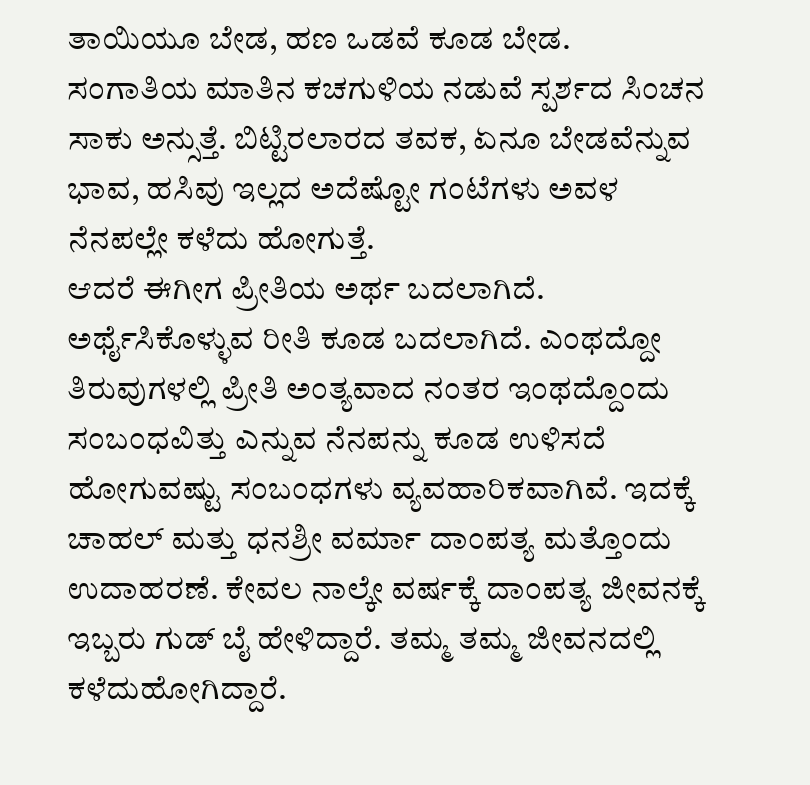ತಾಯಿಯೂ ಬೇಡ, ಹಣ ಒಡವೆ ಕೂಡ ಬೇಡ. ಸಂಗಾತಿಯ ಮಾತಿನ ಕಚಗುಳಿಯ ನಡುವೆ ಸ್ಪರ್ಶದ ಸಿಂಚನ ಸಾಕು ಅನ್ಸುತ್ತೆ. ಬಿಟ್ಟಿರಲಾರದ ತವಕ, ಏನೂ ಬೇಡವೆನ್ನುವ ಭಾವ, ಹಸಿವು ಇಲ್ಲದ ಅದೆಷ್ಟೋ ಗಂಟೆಗಳು ಅವಳ ನೆನಪಲ್ಲೇ ಕಳೆದು ಹೋಗುತ್ತೆ.
ಆದರೆ ಈಗೀಗ ಪ್ರೀತಿಯ ಅರ್ಥ ಬದಲಾಗಿದೆ. ಅರ್ಥೈಸಿಕೊಳ್ಳುವ ರೀತಿ ಕೂಡ ಬದಲಾಗಿದೆ. ಎಂಥದ್ದೋ ತಿರುವುಗಳಲ್ಲಿ ಪ್ರೀತಿ ಅಂತ್ಯವಾದ ನಂತರ ಇಂಥದ್ದೊಂದು ಸಂಬಂಧವಿತ್ತು ಎನ್ನುವ ನೆನಪನ್ನು ಕೂಡ ಉಳಿಸದೆ ಹೋಗುವಷ್ಟು ಸಂಬಂಧಗಳು ವ್ಯವಹಾರಿಕವಾಗಿವೆ. ಇದಕ್ಕೆ ಚಾಹಲ್ ಮತ್ತು ಧನಶ್ರೀ ವರ್ಮಾ ದಾಂಪತ್ಯ ಮತ್ತೊಂದು ಉದಾಹರಣೆ. ಕೇವಲ ನಾಲ್ಕೇ ವರ್ಷಕ್ಕೆ ದಾಂಪತ್ಯ ಜೀವನಕ್ಕೆ ಇಬ್ಬರು ಗುಡ್ ಬೈ ಹೇಳಿದ್ದಾರೆ. ತಮ್ಮ ತಮ್ಮ ಜೀವನದಲ್ಲಿ ಕಳೆದುಹೋಗಿದ್ದಾರೆ.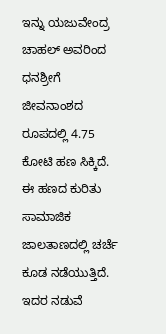ಇನ್ನು ಯಜುವೇಂದ್ರ ಚಾಹಲ್ ಅವರಿಂದ ಧನಶ್ರೀಗೆ ಜೀವನಾಂಶದ ರೂಪದಲ್ಲಿ 4.75 ಕೋಟಿ ಹಣ ಸಿಕ್ಕಿದೆ. ಈ ಹಣದ ಕುರಿತು ಸಾಮಾಜಿಕ ಜಾಲತಾಣದಲ್ಲಿ ಚರ್ಚೆ ಕೂಡ ನಡೆಯುತ್ತಿದೆ. ಇದರ ನಡುವೆ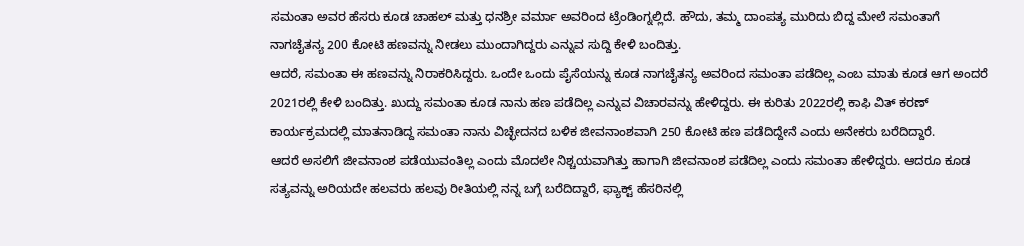ಸಮಂತಾ ಅವರ ಹೆಸರು ಕೂಡ ಚಾಹಲ್ ಮತ್ತು ಧನಶ್ರೀ ವರ್ಮಾ ಅವರಿಂದ ಟ್ರೆಂಡಿಂಗ್ನಲ್ಲಿದೆ. ಹೌದು, ತಮ್ಮ ದಾಂಪತ್ಯ ಮುರಿದು ಬಿದ್ದ ಮೇಲೆ ಸಮಂತಾಗೆ ನಾಗಚೈತನ್ಯ 200 ಕೋಟಿ ಹಣವನ್ನು ನೀಡಲು ಮುಂದಾಗಿದ್ದರು ಎನ್ನುವ ಸುದ್ದಿ ಕೇಳಿ ಬಂದಿತ್ತು.
ಆದರೆ, ಸಮಂತಾ ಈ ಹಣವನ್ನು ನಿರಾಕರಿಸಿದ್ದರು. ಒಂದೇ ಒಂದು ಪೈಸೆಯನ್ನು ಕೂಡ ನಾಗಚೈತನ್ಯ ಅವರಿಂದ ಸಮಂತಾ ಪಡೆದಿಲ್ಲ ಎಂಬ ಮಾತು ಕೂಡ ಆಗ ಅಂದರೆ 2021ರಲ್ಲಿ ಕೇಳಿ ಬಂದಿತ್ತು. ಖುದ್ದು ಸಮಂತಾ ಕೂಡ ನಾನು ಹಣ ಪಡೆದಿಲ್ಲ ಎನ್ನುವ ವಿಚಾರವನ್ನು ಹೇಳಿದ್ದರು. ಈ ಕುರಿತು 2022ರಲ್ಲಿ ಕಾಫಿ ವಿತ್ ಕರಣ್ ಕಾರ್ಯಕ್ರಮದಲ್ಲಿ ಮಾತನಾಡಿದ್ದ ಸಮಂತಾ ನಾನು ವಿಚ್ಛೇದನದ ಬಳಿಕ ಜೀವನಾಂಶವಾಗಿ 250 ಕೋಟಿ ಹಣ ಪಡೆದಿದ್ದೇನೆ ಎಂದು ಅನೇಕರು ಬರೆದಿದ್ದಾರೆ.
ಆದರೆ ಅಸಲಿಗೆ ಜೀವನಾಂಶ ಪಡೆಯುವಂತಿಲ್ಲ ಎಂದು ಮೊದಲೇ ನಿಶ್ಚಯವಾಗಿತ್ತು ಹಾಗಾಗಿ ಜೀವನಾಂಶ ಪಡೆದಿಲ್ಲ ಎಂದು ಸಮಂತಾ ಹೇಳಿದ್ದರು. ಆದರೂ ಕೂಡ ಸತ್ಯವನ್ನು ಅರಿಯದೇ ಹಲವರು ಹಲವು ರೀತಿಯಲ್ಲಿ ನನ್ನ ಬಗ್ಗೆ ಬರೆದಿದ್ದಾರೆ, ಫ್ಯಾಕ್ಟ್ ಹೆಸರಿನಲ್ಲಿ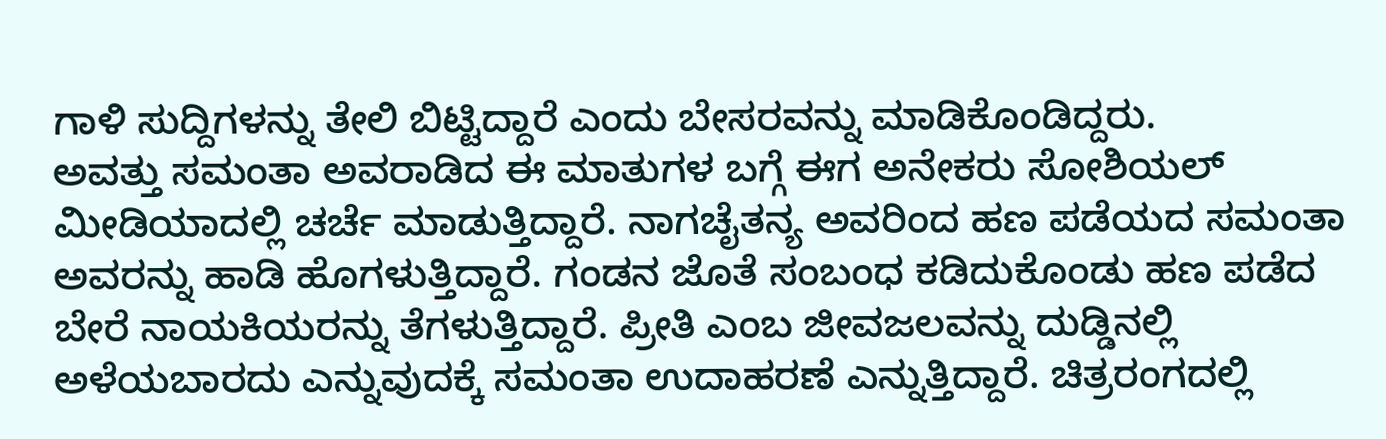ಗಾಳಿ ಸುದ್ದಿಗಳನ್ನು ತೇಲಿ ಬಿಟ್ಟಿದ್ದಾರೆ ಎಂದು ಬೇಸರವನ್ನು ಮಾಡಿಕೊಂಡಿದ್ದರು.
ಅವತ್ತು ಸಮಂತಾ ಅವರಾಡಿದ ಈ ಮಾತುಗಳ ಬಗ್ಗೆ ಈಗ ಅನೇಕರು ಸೋಶಿಯಲ್ ಮೀಡಿಯಾದಲ್ಲಿ ಚರ್ಚೆ ಮಾಡುತ್ತಿದ್ದಾರೆ. ನಾಗಚೈತನ್ಯ ಅವರಿಂದ ಹಣ ಪಡೆಯದ ಸಮಂತಾ ಅವರನ್ನು ಹಾಡಿ ಹೊಗಳುತ್ತಿದ್ದಾರೆ. ಗಂಡನ ಜೊತೆ ಸಂಬಂಧ ಕಡಿದುಕೊಂಡು ಹಣ ಪಡೆದ ಬೇರೆ ನಾಯಕಿಯರನ್ನು ತೆಗಳುತ್ತಿದ್ದಾರೆ. ಪ್ರೀತಿ ಎಂಬ ಜೀವಜಲವನ್ನು ದುಡ್ಡಿನಲ್ಲಿ ಅಳೆಯಬಾರದು ಎನ್ನುವುದಕ್ಕೆ ಸಮಂತಾ ಉದಾಹರಣೆ ಎನ್ನುತ್ತಿದ್ದಾರೆ. ಚಿತ್ರರಂಗದಲ್ಲಿ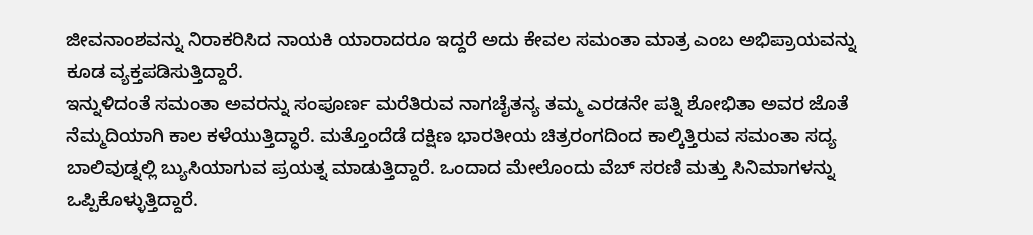ಜೀವನಾಂಶವನ್ನು ನಿರಾಕರಿಸಿದ ನಾಯಕಿ ಯಾರಾದರೂ ಇದ್ದರೆ ಅದು ಕೇವಲ ಸಮಂತಾ ಮಾತ್ರ ಎಂಬ ಅಭಿಪ್ರಾಯವನ್ನು ಕೂಡ ವ್ಯಕ್ತಪಡಿಸುತ್ತಿದ್ದಾರೆ.
ಇನ್ನುಳಿದಂತೆ ಸಮಂತಾ ಅವರನ್ನು ಸಂಪೂರ್ಣ ಮರೆತಿರುವ ನಾಗಚೈತನ್ಯ ತಮ್ಮ ಎರಡನೇ ಪತ್ನಿ ಶೋಭಿತಾ ಅವರ ಜೊತೆ ನೆಮ್ಮದಿಯಾಗಿ ಕಾಲ ಕಳೆಯುತ್ತಿದ್ಧಾರೆ. ಮತ್ತೊಂದೆಡೆ ದಕ್ಷಿಣ ಭಾರತೀಯ ಚಿತ್ರರಂಗದಿಂದ ಕಾಲ್ಕಿತ್ತಿರುವ ಸಮಂತಾ ಸದ್ಯ ಬಾಲಿವುಡ್ನಲ್ಲಿ ಬ್ಯುಸಿಯಾಗುವ ಪ್ರಯತ್ನ ಮಾಡುತ್ತಿದ್ದಾರೆ. ಒಂದಾದ ಮೇಲೊಂದು ವೆಬ್ ಸರಣಿ ಮತ್ತು ಸಿನಿಮಾಗಳನ್ನು ಒಪ್ಪಿಕೊಳ್ಳುತ್ತಿದ್ದಾರೆ.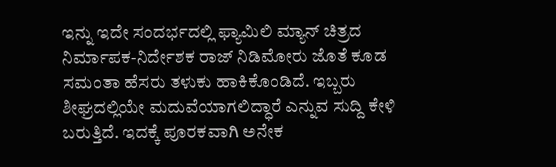ಇನ್ನು ಇದೇ ಸಂದರ್ಭದಲ್ಲಿ ಫ್ಯಾಮಿಲಿ ಮ್ಯಾನ್ ಚಿತ್ರದ ನಿರ್ಮಾಪಕ-ನಿರ್ದೇಶಕ ರಾಜ್ ನಿಡಿಮೋರು ಜೊತೆ ಕೂಡ ಸಮಂತಾ ಹೆಸರು ತಳುಕು ಹಾಕಿಕೊಂಡಿದೆ. ಇಬ್ಬರು ಶೀಘ್ರದಲ್ಲಿಯೇ ಮದುವೆಯಾಗಲಿದ್ಧಾರೆ ಎನ್ನುವ ಸುದ್ದಿ ಕೇಳಿ ಬರುತ್ತಿದೆ. ಇದಕ್ಕೆ ಪೂರಕವಾಗಿ ಅನೇಕ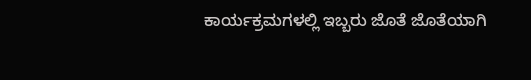ಕಾರ್ಯಕ್ರಮಗಳಲ್ಲಿ ಇಬ್ಬರು ಜೊತೆ ಜೊತೆಯಾಗಿ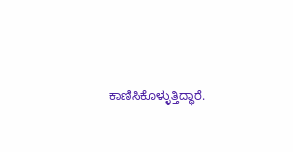ಕಾಣಿಸಿಕೊಳ್ಳುತ್ತಿದ್ಧಾರೆ.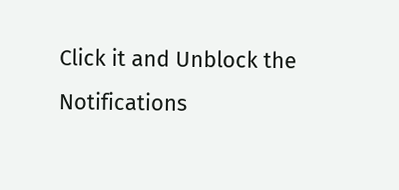Click it and Unblock the Notifications